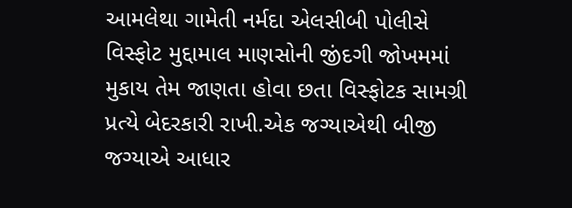આમલેથા ગામેતી નર્મદા એલસીબી પોલીસે વિસ્ફોટ મુદ્દામાલ માણસોની જીંદગી જોખમમાં મુકાય તેમ જાણતા હોવા છતા વિસ્ફોટક સામગ્રી પ્રત્યે બેદરકારી રાખી.એક જગ્યાએથી બીજી જગ્યાએ આધાર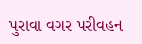પુરાવા વગર પરીવહન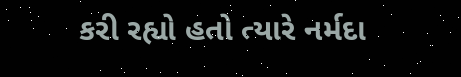કરી રહ્યો હતો ત્યારે નર્મદા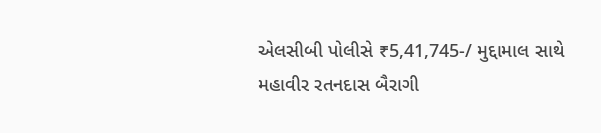એલસીબી પોલીસે ₹5,41,745-/ મુદ્દામાલ સાથે મહાવીર રતનદાસ બૈરાગી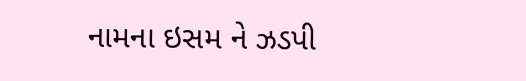નામના ઇસમ ને ઝડપી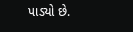પાડ્યો છે.